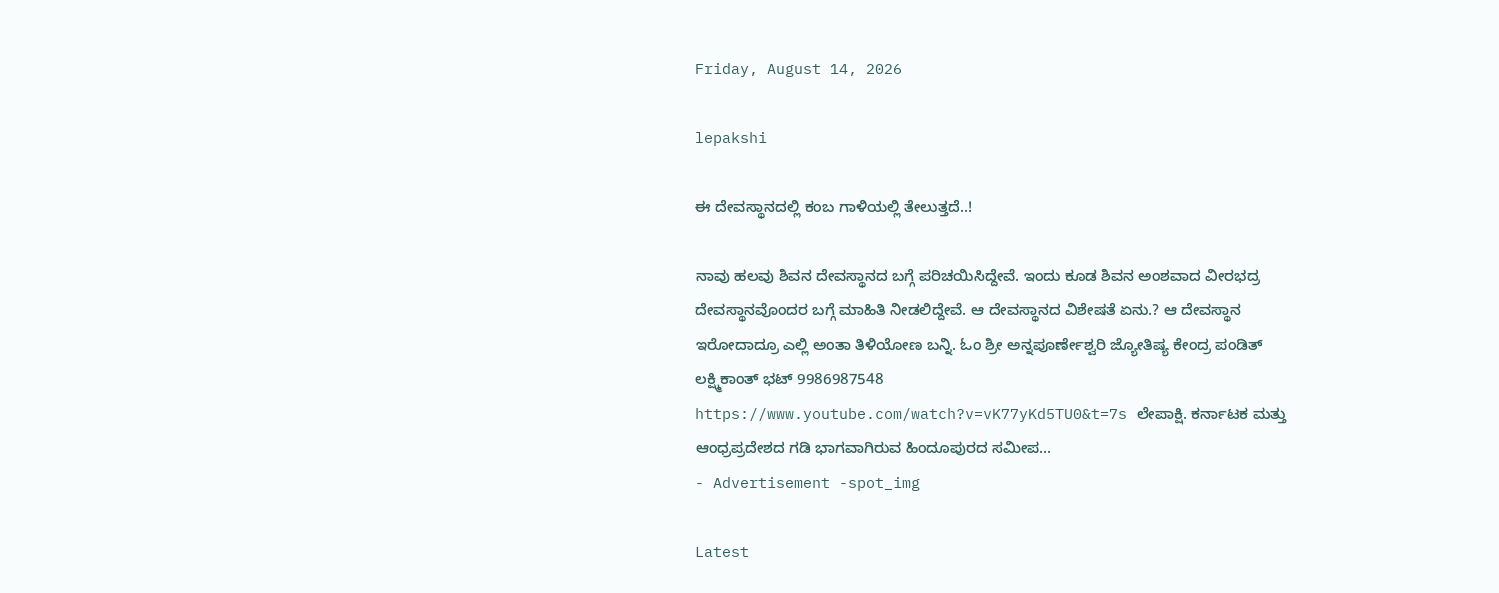Friday, August 14, 2026

lepakshi

ಈ ದೇವಸ್ಥಾನದಲ್ಲಿ ಕಂಬ ಗಾಳಿಯಲ್ಲಿ ತೇಲುತ್ತದೆ..!

ನಾವು ಹಲವು ಶಿವನ ದೇವಸ್ಥಾನದ ಬಗ್ಗೆ ಪರಿಚಯಿಸಿದ್ದೇವೆ. ಇಂದು ಕೂಡ ಶಿವನ ಅಂಶವಾದ ವೀರಭದ್ರ ದೇವಸ್ಥಾನವೊಂದರ ಬಗ್ಗೆ ಮಾಹಿತಿ ನೀಡಲಿದ್ದೇವೆ. ಆ ದೇವಸ್ಥಾನದ ವಿಶೇಷತೆ ಏನು.? ಆ ದೇವಸ್ಥಾನ ಇರೋದಾದ್ರೂ ಎಲ್ಲಿ ಅಂತಾ ತಿಳಿಯೋಣ ಬನ್ನಿ. ಓಂ ಶ್ರೀ ಅನ್ನಪೂರ್ಣೇಶ್ವರಿ ಜ್ಯೋತಿಷ್ಯ ಕೇಂದ್ರ ಪಂಡಿತ್ ಲಕ್ಷ್ಮಿಕಾಂತ್ ಭಟ್ 9986987548 https://www.youtube.com/watch?v=vK77yKd5TU0&t=7s ಲೇಪಾಕ್ಷಿ. ಕರ್ನಾಟಕ ಮತ್ತು ಆಂಧ್ರಪ್ರದೇಶದ ಗಡಿ ಭಾಗವಾಗಿರುವ ಹಿಂದೂಪುರದ ಸಮೀಪ...
- Advertisement -spot_img

Latest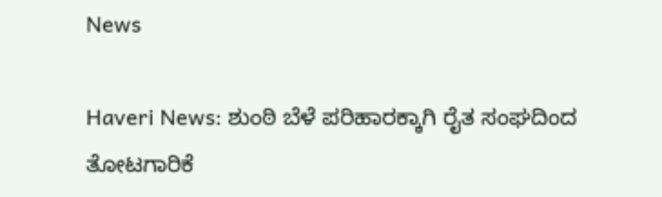News

Haveri News: ಶುಂಠಿ ಬೆಳೆ ಪರಿಹಾರಕ್ಕಾಗಿ ರೈತ ಸಂಘದಿಂದ ತೋಟಗಾರಿಕೆ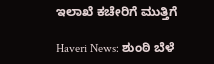ಇಲಾಖೆ ಕಚೇರಿಗೆ ಮುತ್ತಿಗೆ

Haveri News: ಶುಂಠಿ ಬೆಳೆ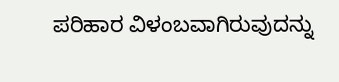ಪರಿಹಾರ ವಿಳಂಬವಾಗಿರುವುದನ್ನು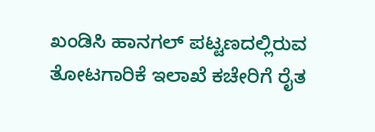ಖಂಡಿಸಿ ಹಾನಗಲ್ ಪಟ್ಟಣದಲ್ಲಿರುವ ತೋಟಗಾರಿಕೆ ಇಲಾಖೆ ಕಚೇರಿಗೆ ರೈತ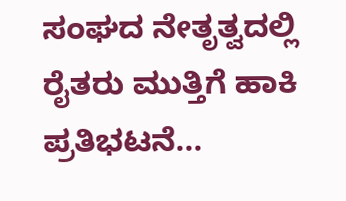ಸಂಘದ ನೇತೃತ್ವದಲ್ಲಿ ರೈತರು ಮುತ್ತಿಗೆ ಹಾಕಿ ಪ್ರತಿಭಟನೆ...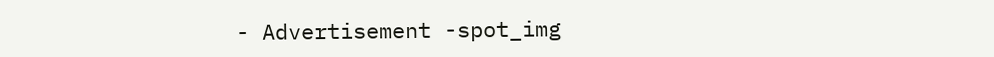- Advertisement -spot_img